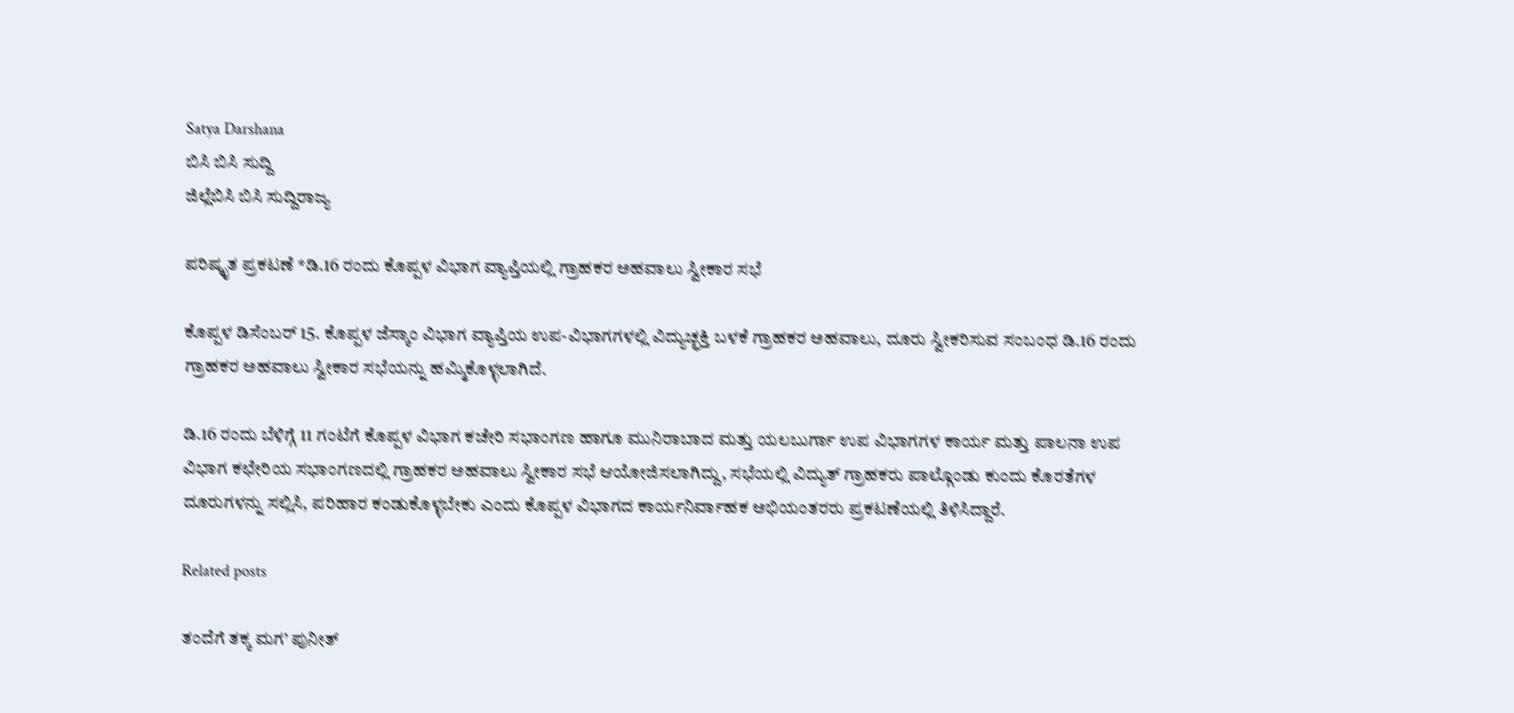Satya Darshana
ಬಿಸಿ ಬಿಸಿ ಸುದ್ದಿ
ಜಿಲ್ಲೆಬಿಸಿ ಬಿಸಿ ಸುದ್ದಿರಾಜ್ಯ

ಪರಿಷ್ಕೃತ ಪ್ರಕಟಣೆ *ಡಿ.16 ರಂದು ಕೊಪ್ಪಳ ವಿಭಾಗ ವ್ಯಾಪ್ತಿಯಲ್ಲಿ ಗ್ರಾಹಕರ ಅಹವಾಲು ಸ್ವೀಕಾರ ಸಭೆ

ಕೊಪ್ಪಳ ಡಿಸೆಂಬರ್ 15. ಕೊಪ್ಪಳ ಜೆಸ್ಕಾಂ ವಿಭಾಗ ವ್ಯಾಪ್ತಿಯ ಉಪ-ವಿಭಾಗಗಳಲ್ಲಿ ವಿದ್ಯುಚ್ಛಕ್ತಿ ಬಳಕೆ ಗ್ರಾಹಕರ ಅಹವಾಲು, ದೂರು ಸ್ವೀಕರಿಸುವ ಸಂಬಂಧ ಡಿ.16 ರಂದು ಗ್ರಾಹಕರ ಅಹವಾಲು ಸ್ವೀಕಾರ ಸಭೆಯನ್ನು ಹಮ್ಮಿಕೊಳ್ಳಲಾಗಿದೆ.

ಡಿ.16 ರಂದು ಬೆಳಿಗ್ಗೆ 11 ಗಂಟೆಗೆ ಕೊಪ್ಪಳ ವಿಭಾಗ ಕಚೇರಿ ಸಭಾಂಗಣ ಹಾಗೂ ಮುನಿರಾಬಾದ ಮತ್ತು ಯಲಬುರ್ಗಾ ಉಪ ವಿಭಾಗಗಳ ಕಾರ್ಯ ಮತ್ತು ಪಾಲನಾ ಉಪ ವಿಭಾಗ ಕಛೇರಿಯ ಸಭಾಂಗಣದಲ್ಲಿ ಗ್ರಾಹಕರ ಅಹವಾಲು ಸ್ವೀಕಾರ ಸಭೆ ಆಯೋಜಿಸಲಾಗಿದ್ದು, ಸಭೆಯಲ್ಲಿ ವಿದ್ಯುತ್ ಗ್ರಾಹಕರು ಪಾಲ್ಗೊಂಡು ಕುಂದು ಕೊರತೆಗಳ ದೂರುಗಳನ್ನು ಸಲ್ಲಿಸಿ, ಪರಿಹಾರ ಕಂಡುಕೊಳ್ಳಬೇಕು ಎಂದು ಕೊಪ್ಪಳ ವಿಭಾಗದ ಕಾರ್ಯನಿರ್ವಾಹಕ ಅಭಿಯಂತರರು ಪ್ರಕಟಣೆಯಲ್ಲಿ ತಿಳಿಸಿದ್ದಾರೆ.

Related posts

ತಂದೆಗೆ ತಕ್ಕ ಮಗ’ ಪುನೀತ್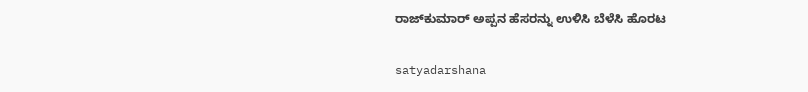ರಾಜ್‌ಕುಮಾರ್ ಅಪ್ಪನ ಹೆಸರನ್ನು ಉಳಿಸಿ ಬೆಳೆಸಿ ಹೊರಟ

satyadarshana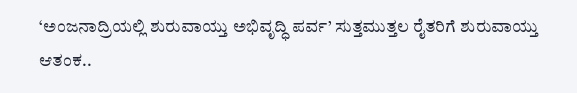‘ಅಂಜನಾದ್ರಿಯಲ್ಲಿ ಶುರುವಾಯ್ತು ಅಭಿವೃದ್ಧಿ ಪರ್ವ’ ಸುತ್ತಮುತ್ತಲ ರೈತರಿಗೆ ಶುರುವಾಯ್ತು ಆತಂಕ..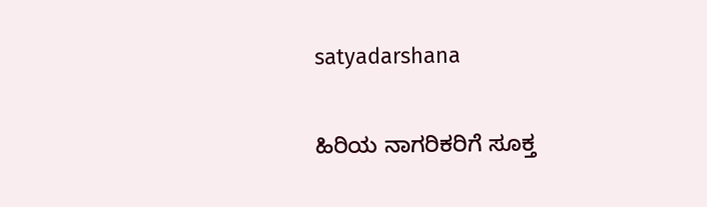satyadarshana

ಹಿರಿಯ ನಾಗರಿಕರಿಗೆ ಸೂಕ್ತ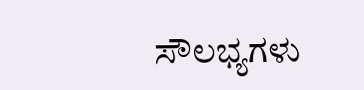ಸೌಲಭ್ಯಗಳು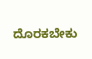ದೊರಕಬೇಕು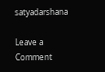satyadarshana

Leave a Comment